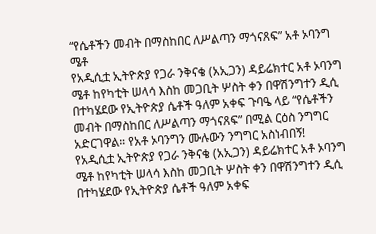“የሴቶችን መብት በማስከበር ለሥልጣን ማጎናጸፍ” አቶ ኦባንግ ሜቶ
የአዲሲቷ ኢትዮጵያ የጋራ ንቅናቄ (አኢጋን) ዳይሬክተር አቶ ኦባንግ ሜቶ ከየካቲት ሠላሳ እስከ መጋቢት ሦስት ቀን በዋሽንግተን ዲሲ በተካሄደው የኢትዮጵያ ሴቶች ዓለም አቀፍ ጉባዔ ላይ “የሴቶችን መብት በማስከበር ለሥልጣን ማጎናጸፍ” በሚል ርዕስ ንግግር አድርገዋል። የአቶ ኦባንግን ሙሉውን ንግግር አስነብበኝ!
የአዲሲቷ ኢትዮጵያ የጋራ ንቅናቄ (አኢጋን) ዳይሬክተር አቶ ኦባንግ ሜቶ ከየካቲት ሠላሳ እስከ መጋቢት ሦስት ቀን በዋሽንግተን ዲሲ በተካሄደው የኢትዮጵያ ሴቶች ዓለም አቀፍ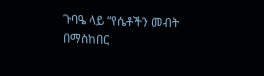ጉባዔ ላይ “የሴቶችን መብት በማስከበር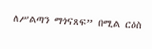ለሥልጣን ማጎናጸፍ” በሚል ርዕስ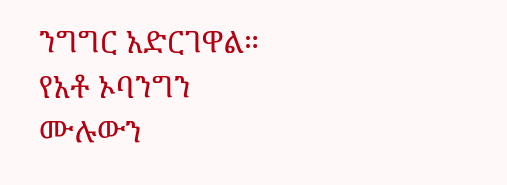ንግግር አድርገዋል። የአቶ ኦባንግን ሙሉውን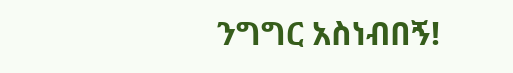ንግግር አስነብበኝ!